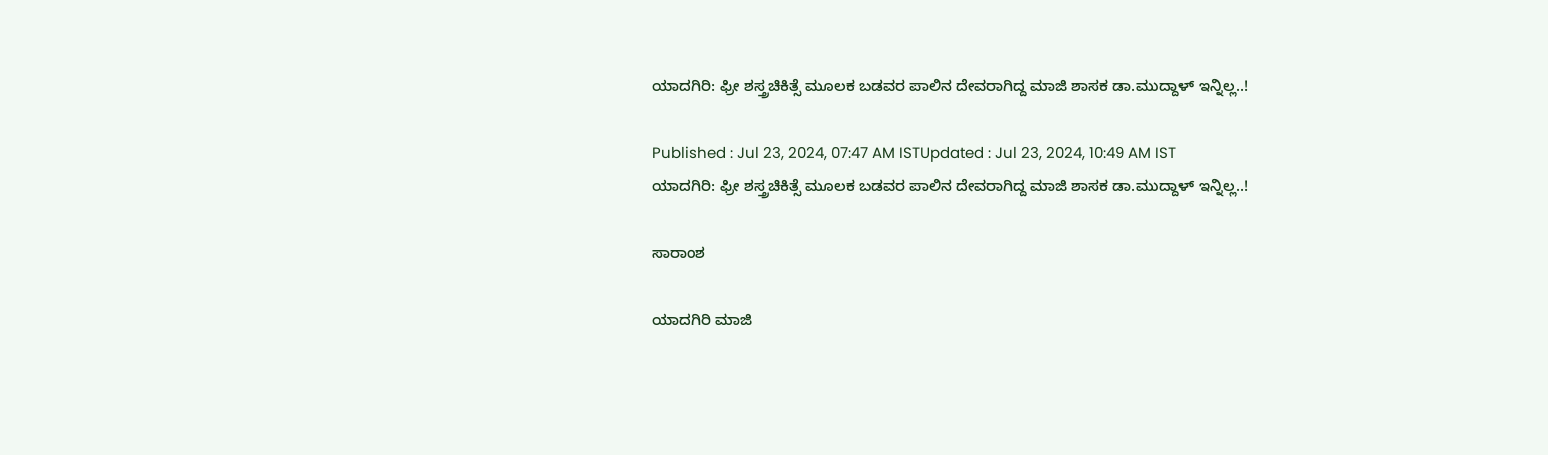ಯಾದಗಿರಿ: ಫ್ರೀ ಶಸ್ತ್ರಚಿಕಿತ್ಸೆ ಮೂಲಕ ಬಡವರ ಪಾಲಿನ ದೇವರಾಗಿದ್ದ ಮಾಜಿ ಶಾಸಕ ಡಾ.ಮುದ್ದಾಳ್ ಇನ್ನಿಲ್ಲ..!

Published : Jul 23, 2024, 07:47 AM ISTUpdated : Jul 23, 2024, 10:49 AM IST
ಯಾದಗಿರಿ: ಫ್ರೀ ಶಸ್ತ್ರಚಿಕಿತ್ಸೆ ಮೂಲಕ ಬಡವರ ಪಾಲಿನ ದೇವರಾಗಿದ್ದ ಮಾಜಿ ಶಾಸಕ ಡಾ.ಮುದ್ದಾಳ್ ಇನ್ನಿಲ್ಲ..!

ಸಾರಾಂಶ

ಯಾದಗಿರಿ ಮಾಜಿ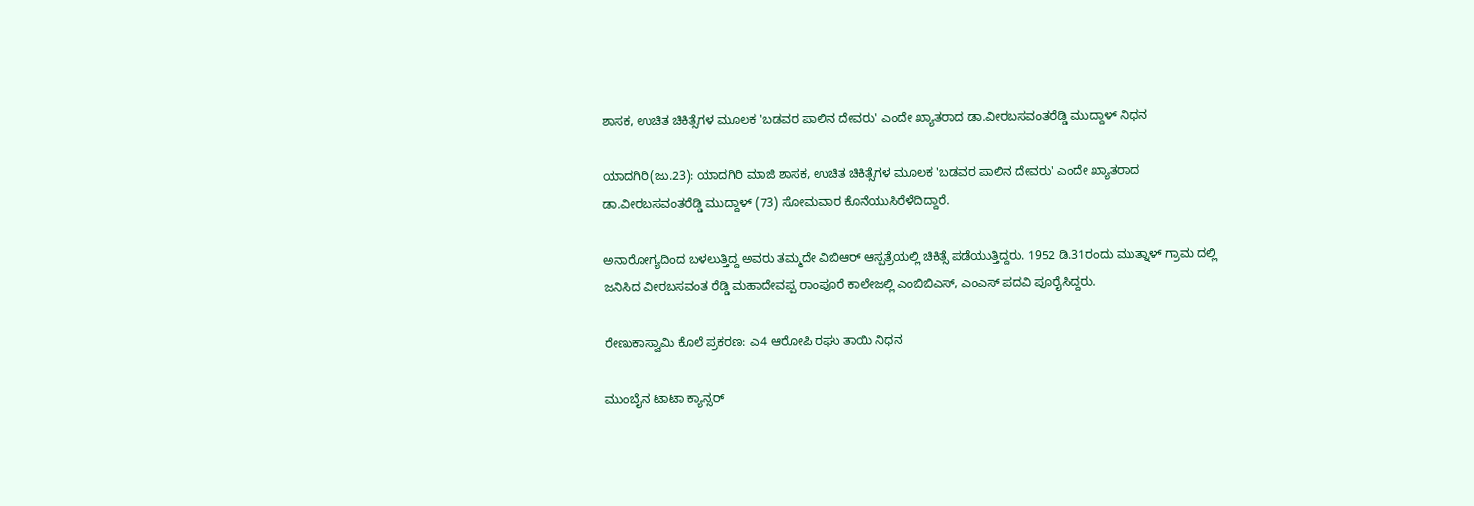ಶಾಸಕ, ಉಚಿತ ಚಿಕಿತ್ಸೆಗಳ ಮೂಲಕ 'ಬಡವರ ಪಾಲಿನ ದೇವರು' ಎಂದೇ ಖ್ಯಾತರಾದ ಡಾ.ವೀರಬಸವಂತರೆಡ್ಡಿ ಮುದ್ದಾಳ್‌ ನಿಧನ

ಯಾದಗಿರಿ(ಜು.23): ಯಾದಗಿರಿ ಮಾಜಿ ಶಾಸಕ, ಉಚಿತ ಚಿಕಿತ್ಸೆಗಳ ಮೂಲಕ 'ಬಡವರ ಪಾಲಿನ ದೇವರು' ಎಂದೇ ಖ್ಯಾತರಾದ ಡಾ.ವೀರಬಸವಂತರೆಡ್ಡಿ ಮುದ್ದಾಳ್‌ (73) ಸೋಮವಾರ ಕೊನೆಯುಸಿರೆಳೆದಿದ್ದಾರೆ.

ಅನಾರೋಗ್ಯದಿಂದ ಬಳಲುತ್ತಿದ್ದ ಅವರು ತಮ್ಮದೇ ವಿಬಿಆರ್ ಆಸ್ಪತ್ರೆಯಲ್ಲಿ ಚಿಕಿತ್ಸೆ ಪಡೆಯುತ್ತಿದ್ದರು. 1952 ಡಿ.31ರಂದು ಮುತ್ನಾಳ್ ಗ್ರಾಮ ದಲ್ಲಿ ಜನಿಸಿದ ವೀರಬಸವಂತ ರೆಡ್ಡಿ ಮಹಾದೇವಪ್ಪ ರಾಂಪೂರೆ ಕಾಲೇಜಲ್ಲಿ ಎಂಬಿಬಿಎಸ್, ಎಂಎಸ್ ಪದವಿ ಪೂರೈಸಿದ್ದರು.

ರೇಣುಕಾಸ್ವಾಮಿ ಕೊಲೆ ಪ್ರಕರಣ: ಎ4 ಆರೋಪಿ ರಘು ತಾಯಿ ನಿಧನ

ಮುಂಬೈನ ಟಾಟಾ ಕ್ಯಾನ್ಸರ್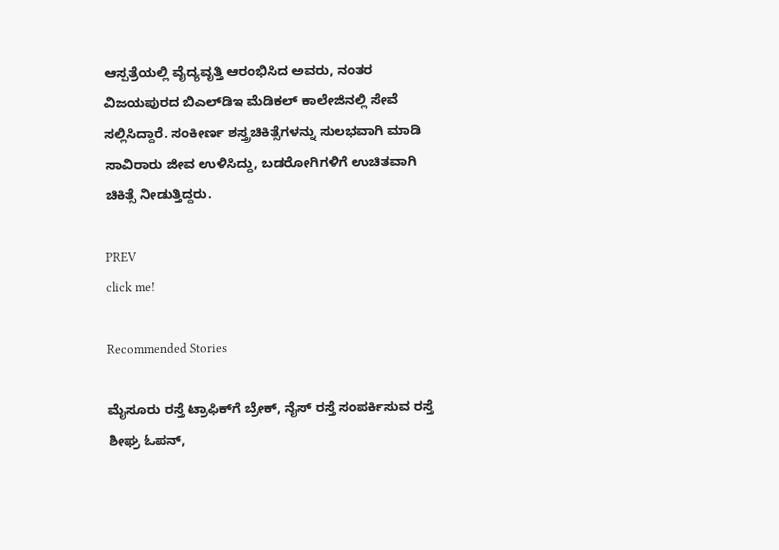ಆಸ್ಪತ್ರೆಯಲ್ಲಿ ವೈದ್ಯವೃತ್ತಿ ಆರಂಭಿಸಿದ ಅವರು, ನಂತರ ವಿಜಯಪುರದ ಬಿಎಲ್‌ಡಿಇ ಮೆಡಿಕಲ್ ಕಾಲೇಜಿನಲ್ಲಿ ಸೇವೆ ಸಲ್ಲಿಸಿದ್ದಾರೆ. ಸಂಕೀರ್ಣ ಶಸ್ತ್ರಚಿಕಿತ್ಸೆಗಳನ್ನು ಸುಲಭವಾಗಿ ಮಾಡಿ ಸಾವಿರಾರು ಜೀವ ಉಳಿಸಿದ್ದು, ಬಡರೋಗಿಗಳಿಗೆ ಉಚಿತವಾಗಿ ಚಿಕಿತ್ಸೆ ನೀಡುತ್ತಿದ್ದರು.

PREV
click me!

Recommended Stories

ಮೈಸೂರು ರಸ್ತೆ ಟ್ರಾಫಿಕ್‌ಗೆ ಬ್ರೇಕ್, ನೈಸ್ ರಸ್ತೆ ಸಂಪರ್ಕಿಸುವ ರಸ್ತೆ ಶೀಘ್ರ ಓಪನ್,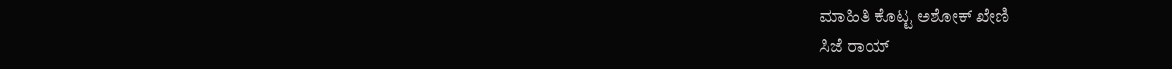ಮಾಹಿತಿ ಕೊಟ್ಟ ಅಶೋಕ್ ಖೇಣಿ
ಸಿಜೆ ರಾಯ್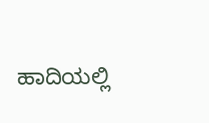ಹಾದಿಯಲ್ಲಿ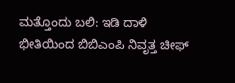ಮತ್ತೊಂದು ಬಲಿ: ಇಡಿ ದಾಳಿ ಭೀತಿಯಿಂದ ಬಿಬಿಎಂಪಿ ನಿವೃತ್ತ ಚೀಫ್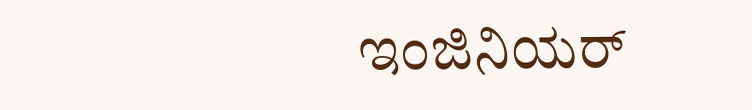ಇಂಜಿನಿಯರ್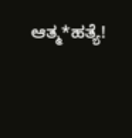ಆತ್ಮ*ಹತ್ಯೆ!